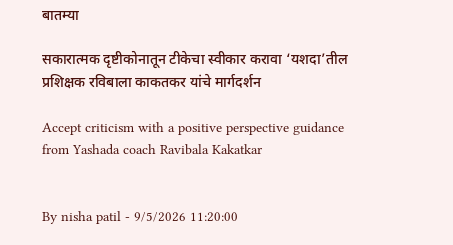बातम्या

सकारात्मक दृष्टीकोनातून टीकेचा स्वीकार करावा ‘यशदा’तील प्रशिक्षक रविबाला काकतकर यांचे मार्गदर्शन

Accept criticism with a positive perspective guidance from Yashada coach Ravibala Kakatkar


By nisha patil - 9/5/2026 11:20:00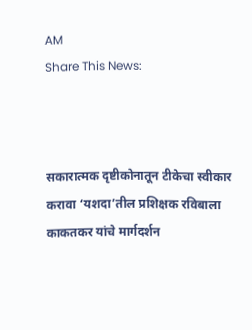AM
Share This News:



सकारात्मक दृष्टीकोनातून टीकेचा स्वीकार करावा ‘यशदा’तील प्रशिक्षक रविबाला काकतकर यांचे मार्गदर्शन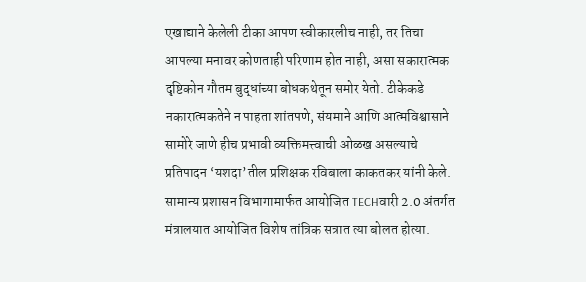एखाद्याने केलेली टीका आपण स्वीकारलीच नाही, तर तिचा आपल्या मनावर कोणताही परिणाम होत नाही, असा सकारात्मक दृष्टिकोन गौतम बुद्धांच्या बोधकथेतून समोर येतो. टीकेकडे नकारात्मकतेने न पाहता शांतपणे, संयमाने आणि आत्मविश्वासाने सामोरे जाणे हीच प्रभावी व्यक्तिमत्त्वाची ओळख असल्याचे प्रतिपादन ‘यशदा’तील प्रशिक्षक रविबाला काकतकर यांनी केले. सामान्य प्रशासन विभागामार्फत आयोजित TECHवारी 2.0 अंतर्गत मंत्रालयात आयोजित विशेष तांत्रिक सत्रात त्या बोलत होत्या.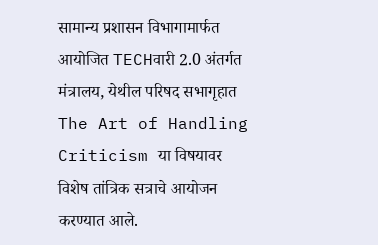सामान्य प्रशासन विभागामार्फत आयोजित TECHवारी 2.0 अंतर्गत मंत्रालय, येथील परिषद सभागृहात The Art of Handling Criticism या विषयावर विशेष तांत्रिक सत्राचे आयोजन करण्यात आले.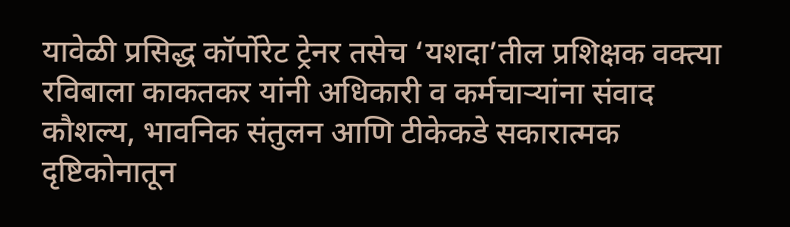यावेळी प्रसिद्ध कॉर्पोरेट ट्रेनर तसेच ‘यशदा’तील प्रशिक्षक वक्त्या रविबाला काकतकर यांनी अधिकारी व कर्मचाऱ्यांना संवाद कौशल्य, भावनिक संतुलन आणि टीकेकडे सकारात्मक दृष्टिकोनातून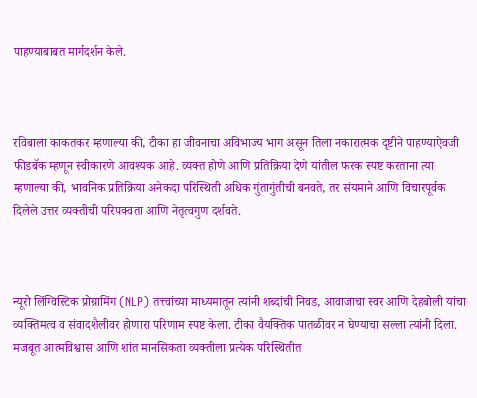पाहण्याबाबत मार्गदर्शन केले.



रविबाला काकतकर म्हणाल्या की, टीका हा जीवनाचा अविभाज्य भाग असून तिला नकारात्मक दृष्टीने पाहण्याऐवजी फीडबॅक म्हणून स्वीकारणे आवश्यक आहे. व्यक्त होणे आणि प्रतिक्रिया देणे यांतील फरक स्पष्ट करताना त्या म्हणाल्या की, भावनिक प्रतिक्रिया अनेकदा परिस्थिती अधिक गुंतागुंतीची बनवते, तर संयमाने आणि विचारपूर्वक दिलेले उत्तर व्यक्तीची परिपक्वता आणि नेतृत्वगुण दर्शवते.



न्यूरो लिंग्विस्टिक प्रोग्रामिंग (NLP) तत्त्वांच्या माध्यमातून त्यांनी शब्दांची निवड, आवाजाचा स्वर आणि देहबोली यांचा व्यक्तिमत्व व संवादशैलीवर होणारा परिणाम स्पष्ट केला. टीका वैयक्तिक पातळीवर न घेण्याचा सल्ला त्यांनी दिला. मजबूत आत्मविश्वास आणि शांत मानसिकता व्यक्तीला प्रत्येक परिस्थितीत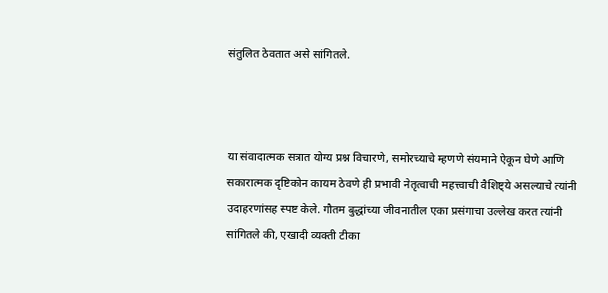संतुलित ठेवतात असे सांगितले.



या संवादात्मक सत्रात योग्य प्रश्न विचारणे, समोरच्याचे म्हणणे संयमाने ऐकून घेणे आणि सकारात्मक दृष्टिकोन कायम ठेवणे ही प्रभावी नेतृत्वाची महत्त्वाची वैशिष्ट्ये असल्याचे त्यांनी उदाहरणांसह स्पष्ट केले. गौतम बुद्धांच्या जीवनातील एका प्रसंगाचा उल्लेख करत त्यांनी सांगितले की, एखादी व्यक्ती टीका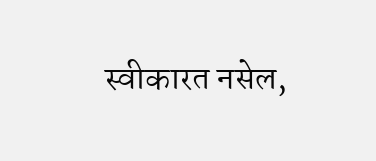स्वीकारत नसेल,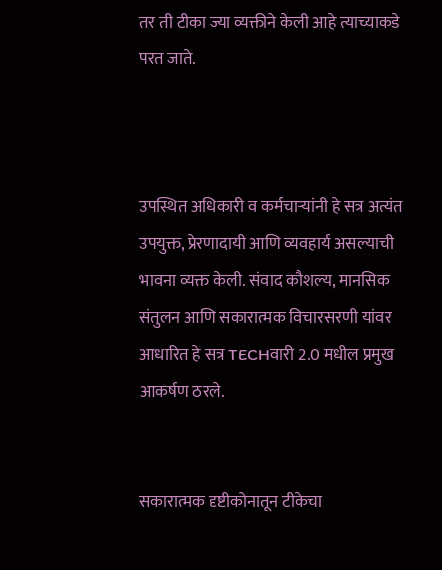तर ती टीका ज्या व्यक्तीने केली आहे त्याच्याकडे परत जाते.



उपस्थित अधिकारी व कर्मचाऱ्यांनी हे सत्र अत्यंत उपयुक्त, प्रेरणादायी आणि व्यवहार्य असल्याची भावना व्यक्त केली. संवाद कौशल्य, मानसिक संतुलन आणि सकारात्मक विचारसरणी यांवर आधारित हे सत्र TECHवारी 2.0 मधील प्रमुख आकर्षण ठरले.


सकारात्मक दृष्टीकोनातून टीकेचा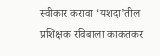स्वीकार करावा ‘यशदा’तील प्रशिक्षक रविबाला काकतकर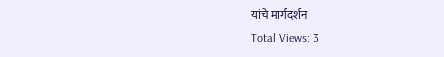यांचे मार्गदर्शन
Total Views: 3